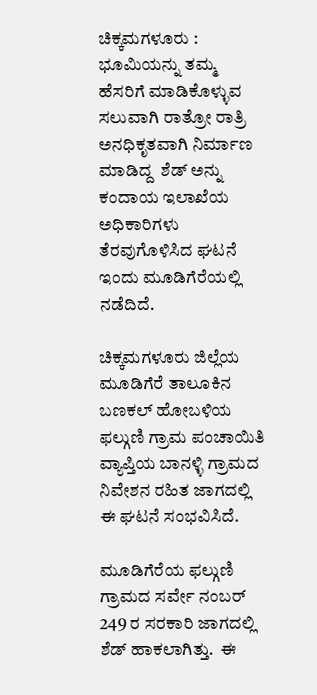ಚಿಕ್ಕಮಗಳೂರು : ಭೂಮಿಯನ್ನು ತಮ್ಮ ಹೆಸರಿಗೆ ಮಾಡಿಕೊಳ್ಳುವ  ಸಲುವಾಗಿ ರಾತ್ರೋ ರಾತ್ರಿ ಅನಧಿಕೃತವಾಗಿ ನಿರ್ಮಾಣ ಮಾಡಿದ್ದ  ಶೆಡ್ ಅನ್ನು  ಕಂದಾಯ ಇಲಾಖೆಯ ಅಧಿಕಾರಿಗಳು ತೆರವುಗೊಳಿಸಿದ ಘಟನೆ ಇಂದು ಮೂಡಿಗೆರೆಯಲ್ಲಿ ನಡೆದಿದೆ.

ಚಿಕ್ಕಮಗಳೂರು ಜಿಲ್ಲೆಯ ಮೂಡಿಗೆರೆ ತಾಲೂಕಿನ ಬಣಕಲ್ ಹೋಬಳಿಯ ಫಲ್ಗುಣಿ ಗ್ರಾಮ ಪಂಚಾಯಿತಿ ವ್ಯಾಪ್ತಿಯ ಬಾನಳ್ಳಿ ಗ್ರಾಮದ ನಿವೇಶನ ರಹಿತ ಜಾಗದಲ್ಲಿ ಈ ಘಟನೆ ಸಂಭವಿಸಿದೆ.

ಮೂಡಿಗೆರೆಯ ಫಲ್ಗುಣಿ ಗ್ರಾಮದ ಸರ್ವೇ ನಂಬರ್ 249 ರ ಸರಕಾರಿ ಜಾಗದಲ್ಲಿ ಶೆಡ್ ಹಾಕಲಾಗಿತ್ತು.  ಈ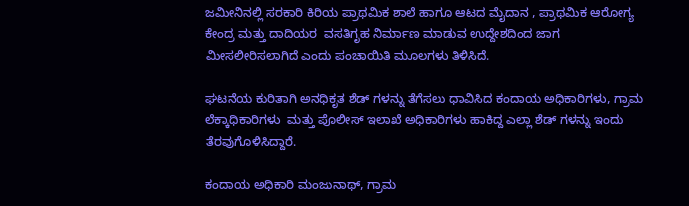ಜಮೀನಿನಲ್ಲಿ ಸರಕಾರಿ ಕಿರಿಯ ಪ್ರಾಥಮಿಕ ಶಾಲೆ ಹಾಗೂ ಆಟದ ಮೈದಾನ , ಪ್ರಾಥಮಿಕ ಆರೋಗ್ಯ ಕೇಂದ್ರ ಮತ್ತು ದಾದಿಯರ  ವಸತಿಗೃಹ ನಿರ್ಮಾಣ ಮಾಡುವ ಉದ್ದೇಶದಿಂದ ಜಾಗ ಮೀಸಲೀರಿಸಲಾಗಿದೆ ಎಂದು ಪಂಚಾಯಿತಿ ಮೂಲಗಳು ತಿಳಿಸಿದೆ.

ಘಟನೆಯ ಕುರಿತಾಗಿ ಅನಧಿಕೃತ ಶೆಡ್ ಗಳನ್ನು ತೆಗೆಸಲು ಧಾವಿಸಿದ ಕಂದಾಯ ಅಧಿಕಾರಿಗಳು, ಗ್ರಾಮ ಲೆಕ್ಕಾಧಿಕಾರಿಗಳು  ಮತ್ತು ಪೊಲೀಸ್ ಇಲಾಖೆ ಅಧಿಕಾರಿಗಳು ಹಾಕಿದ್ದ ಎಲ್ಲಾ ಶೆಡ್ ಗಳನ್ನು ಇಂದು ತೆರವುಗೊಳಿಸಿದ್ದಾರೆ.

ಕಂದಾಯ ಅಧಿಕಾರಿ ಮಂಜುನಾಥ್, ಗ್ರಾಮ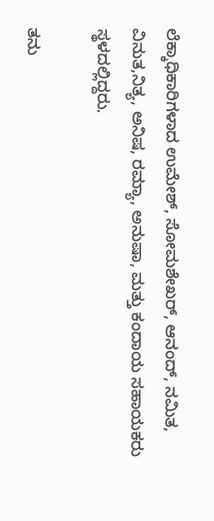ಲೆಕ್ಕಾಧಿಕಾರಿಗಳಾದ ಉಮೇಶ್, ಸೋಮಶೇಖರ್, ಆನಂದ್, ನಮಿತ, ವಿನುತ,ನಿತ್ಯ, ಅನಿಷ, ರಮ್ಯಾ, ಅನುಷಾ, ಮತ್ತು ಕಂದಾಯ ಸಹಾಯಕರು ಸ್ಥಳದಲ್ಲಿದ್ದರು.

ತನು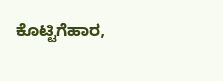ಕೊಟ್ಟಿಗೆಹಾರ,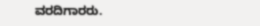ವರದಿಗಾರರು.